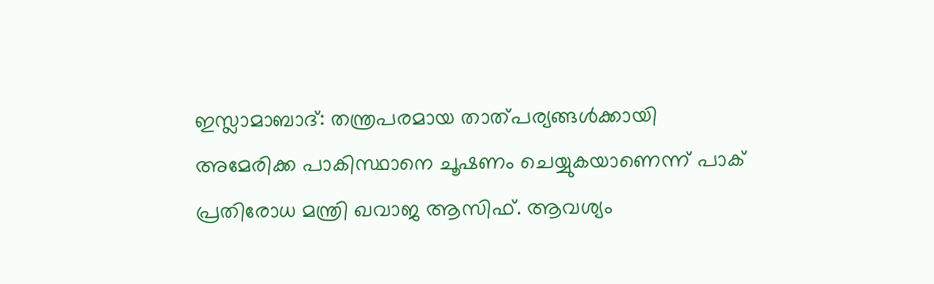ഇസ്ലാമാബാദ്: തന്ത്രപരമായ താത്പര്യങ്ങൾക്കായി അമേരിക്ക പാകിസ്ഥാനെ ചൂഷണം ചെയ്യുകയാണെന്ന് പാക് പ്രതിരോധ മന്ത്രി ഖവാജ ആസിഫ്. ആവശ്യം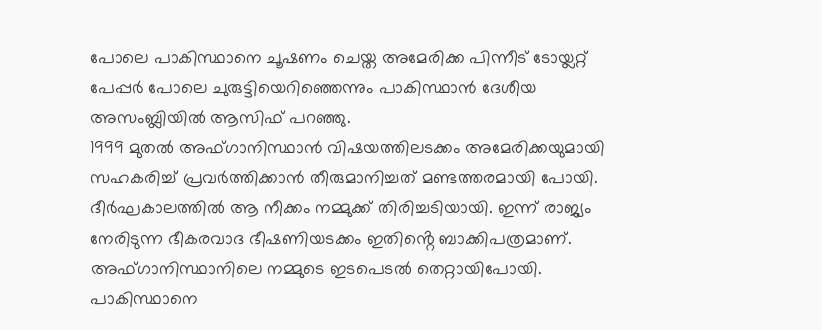പോലെ പാകിസ്ഥാനെ ചൂഷണം ചെയ്ത അമേരിക്ക പിന്നീട് ടോയ്ലറ്റ് പേപ്പർ പോലെ ചുരുട്ടിയെറിഞ്ഞെന്നും പാകിസ്ഥാൻ ദേശീയ അസംബ്ലിയിൽ ആസിഫ് പറഞ്ഞു.
1999 മുതൽ അഫ്ഗാനിസ്ഥാൻ വിഷയത്തിലടക്കം അമേരിക്കയുമായി സഹകരിച്ച് പ്രവർത്തിക്കാൻ തീരുമാനിച്ചത് മണ്ടത്തരമായി പോയി. ദീർഘകാലത്തിൽ ആ നീക്കം നമ്മുക്ക് തിരിച്ചടിയായി. ഇന്ന് രാജ്യം നേരിടുന്ന ഭീകരവാദ ഭീഷണിയടക്കം ഇതിൻ്റെ ബാക്കിപത്രമാണ്. അഫ്ഗാനിസ്ഥാനിലെ നമ്മുടെ ഇടപെടൽ തെറ്റായിപോയി.
പാകിസ്ഥാനെ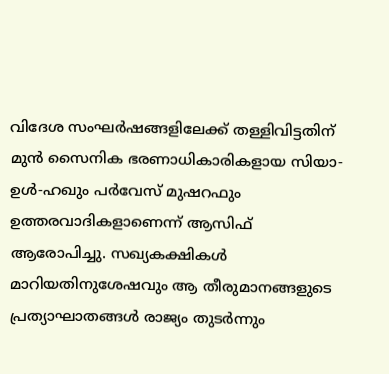വിദേശ സംഘർഷങ്ങളിലേക്ക് തള്ളിവിട്ടതിന് മുൻ സൈനിക ഭരണാധികാരികളായ സിയാ-ഉൾ-ഹഖും പർവേസ് മുഷറഫും ഉത്തരവാദികളാണെന്ന് ആസിഫ് ആരോപിച്ചു. സഖ്യകക്ഷികൾ മാറിയതിനുശേഷവും ആ തീരുമാനങ്ങളുടെ പ്രത്യാഘാതങ്ങൾ രാജ്യം തുടർന്നും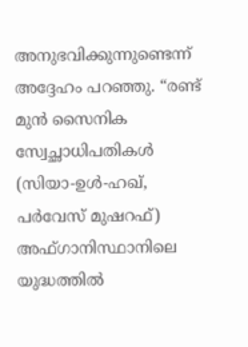അനുഭവിക്കുന്നുണ്ടെന്ന് അദ്ദേഹം പറഞ്ഞു. “രണ്ട് മുൻ സൈനിക സ്വേച്ഛാധിപതികൾ (സിയാ-ഉൾ-ഹഖ്, പർവേസ് മുഷറഫ്) അഫ്ഗാനിസ്ഥാനിലെ യുദ്ധത്തിൽ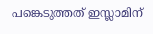പങ്കെടുത്തത് ഇസ്ലാമിന്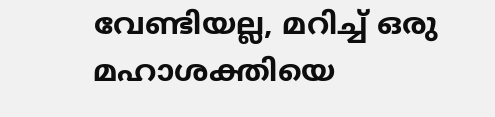വേണ്ടിയല്ല, മറിച്ച് ഒരു മഹാശക്തിയെ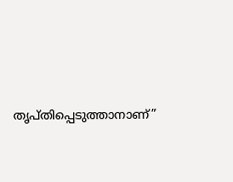തൃപ്തിപ്പെടുത്താനാണ്”